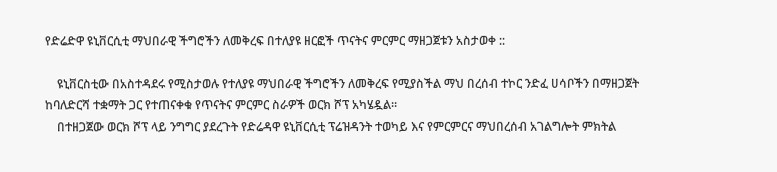የድሬድዋ ዩኒቨርሲቲ ማህበራዊ ችግሮችን ለመቅረፍ በተለያዩ ዘርፎች ጥናትና ምርምር ማዘጋጀቱን አስታወቀ ::

    ዩኒቨርስቲው በአስተዳደሩ የሚስታወሉ የተለያዩ ማህበራዊ ችግሮችን ለመቅረፍ የሚያስችል ማህ በረሰብ ተኮር ንድፈ ሀሳቦችን በማዘጋጀት ከባለድርሻ ተቋማት ጋር የተጠናቀቁ የጥናትና ምርምር ስራዎች ወርክ ሾፕ አካሄዷል።
    በተዘጋጀው ወርክ ሾፕ ላይ ንግግር ያደረጉት የድሬዳዋ ዩኒቨርሲቲ ፕሬዝዳንት ተወካይ እና የምርምርና ማህበረሰብ አገልግሎት ምክትል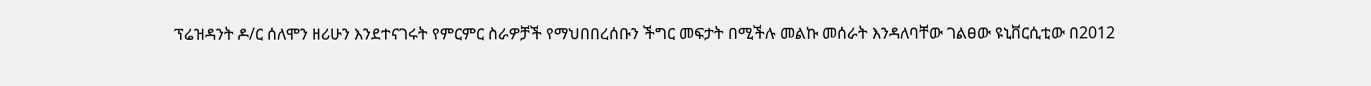ፕሬዝዳንት ዶ/ር ሰለሞን ዘሪሁን እንደተናገሩት የምርምር ስራዎቻች የማህበበረሰቡን ችግር መፍታት በሚችሉ መልኩ መሰራት እንዳለባቸው ገልፀው ዩኒቨርሲቲው በ2012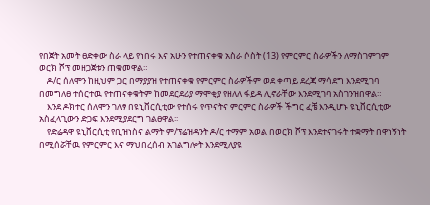የበጀት አመት ፀድቀው ስራ ላይ የነበሩ እና አሁን የተጠናቀቁ አስራ ሶስት (13) የምርምር ስራዎችን ለማስገምገም ወርክ ሾፕ መዘጋጀቱን ጠቁመዋል።
    ዶ/ር ሰለሞን ከዚህም ጋር በማያያዝ የተጠናቀቁ የምርምር ስራዎችም ወደ ቀጣይ ደረጃ ማሳደግ እንደሚገባ በመግለፀ ተሰርተዉ የተጠናቀቁትም ከመደርደሪያ ማሞቂያ የዘለለ ፋይዳ ሊኖራቸው እንደሚገባ አስገንዝበዋል።
    እንደ ዶክተር ሰለሞን ገለፃ በዩኒቨርሲቲው የተሰሩ የጥናትና ምርምር ስራዎች ችግር ፈቼ እንዲሆኑ ዩኒቨርሲቲው አስፈላጊውን ድጋፍ እንደሚያደርግ ገልፀዋል፡፡
    የድሬዳዋ ዩኒቨርሲቲ የቢዝነስና ልማት ም/ፕሬዝዳንት ዶ/ር ተማም አወል በወርክ ሾፕ እንደተናገሩት ተቋማት በዋነኝነት በሚሰሯቸዉ የምርምር እና ማህበረሰብ አገልግሎት እንደሚለያዩ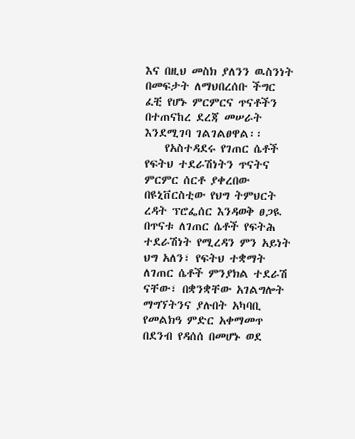እና በዚህ መስክ ያለንን ዉስንነት በመፍታት ለማህበረሰቡ ችግር ፈቺ የሆኑ ምርምርና ጥናቶችን በተጠናከረ ደረጃ መሠራት እንደሚገባ ገልገልፀዋል፡፡
    የአስተዳደሩ የገጠር ሴቶች የፍትህ ተደራሽነትን ጥናትና ምርምር ሰርቶ ያቀረበው በዩኒቨርስቲው የህግ ትምህርት ረዳት ፕሮፌሰር እንዳወቅ ፀጋዪ በጥናቱ ለገጠር ሴቶች የፍትሕ ተደራሽነት የሚረዳን ምን አይነት ህግ አለን፣ የፍትህ ተቋማት ለገጠር ሴቶች ምንያክል ተደራሽ ናቸው፣ በቋንቋቸው አገልግሎት ማግኘትንና ያሉበት አካባቢ የመልክዓ ምድር አቀማመጥ በደንብ የዳሰሰ በመሆኑ ወደ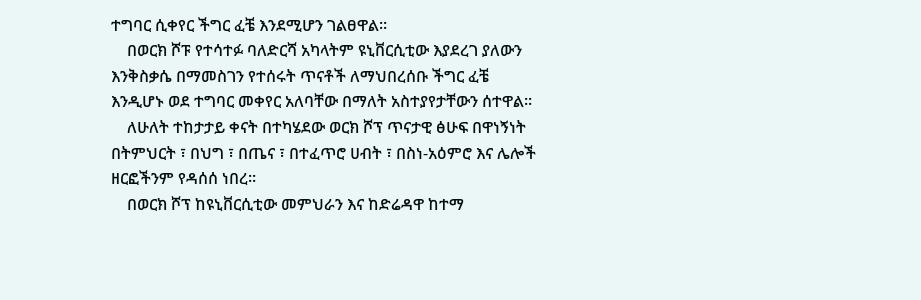ተግባር ሲቀየር ችግር ፈቼ እንደሚሆን ገልፀዋል።
    በወርክ ሾፑ የተሳተፉ ባለድርሻ አካላትም ዩኒቨርሲቲው እያደረገ ያለውን እንቅስቃሴ በማመስገን የተሰሩት ጥናቶች ለማህበረሰቡ ችግር ፈቼ እንዲሆኑ ወደ ተግባር መቀየር አለባቸው በማለት አስተያየታቸውን ሰተዋል።
    ለሁለት ተከታታይ ቀናት በተካሄደው ወርክ ሾፕ ጥናታዊ ፅሁፍ በዋነኝነት በትምህርት ፣ በህግ ፣ በጤና ፣ በተፈጥሮ ሀብት ፣ በስነ-አዕምሮ እና ሌሎች ዘርፎችንም የዳሰሰ ነበረ።
    በወርክ ሾፕ ከዩኒቨርሲቲው መምህራን እና ከድሬዳዋ ከተማ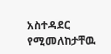አስተዳደር የሚመለከታቸዉ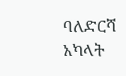ባለድርሻ አካላት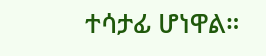ተሳታፊ ሆነዋል።